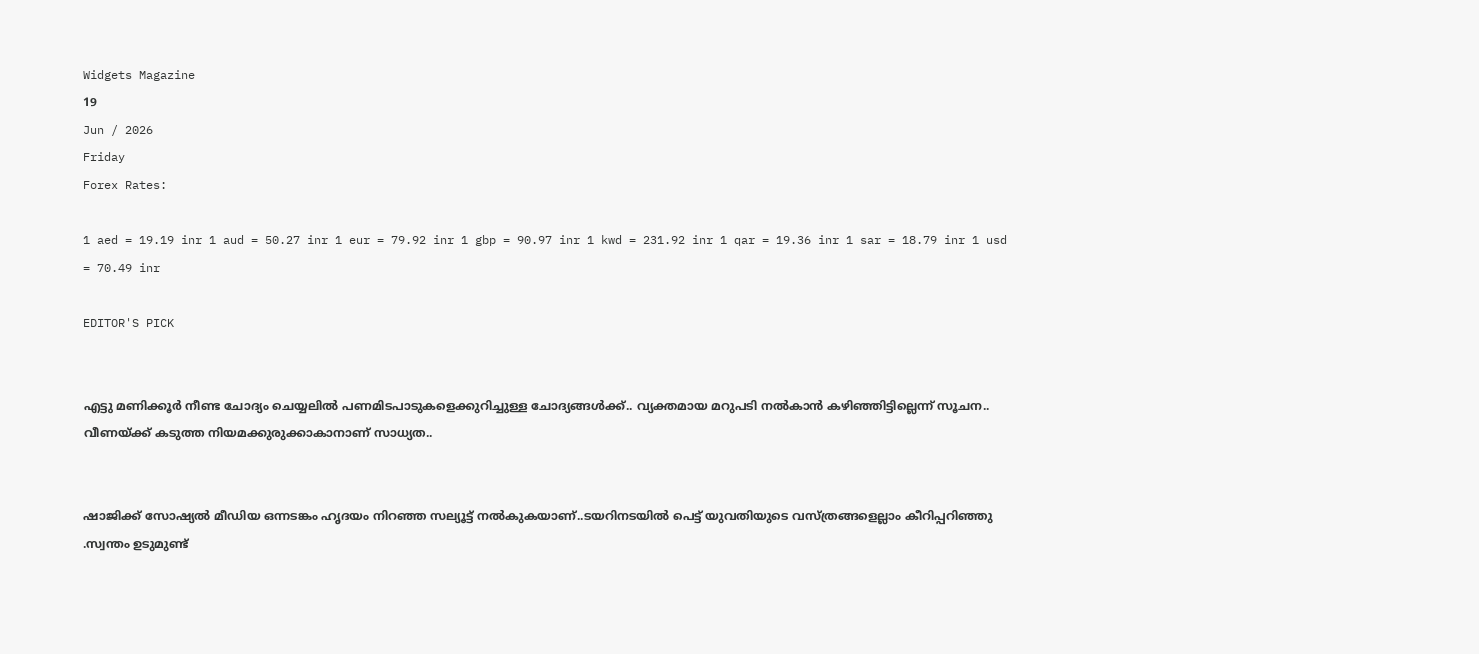Widgets Magazine
19
Jun / 2026
Friday
Forex Rates:

1 aed = 19.19 inr 1 aud = 50.27 inr 1 eur = 79.92 inr 1 gbp = 90.97 inr 1 kwd = 231.92 inr 1 qar = 19.36 inr 1 sar = 18.79 inr 1 usd = 70.49 inr

EDITOR'S PICK


എട്ടു മണിക്കൂര്‍ നീണ്ട ചോദ്യം ചെയ്യലില്‍ പണമിടപാടുകളെക്കുറിച്ചുള്ള ചോദ്യങ്ങള്‍ക്ക്.. വ്യക്തമായ മറുപടി നല്‍കാന്‍ കഴിഞ്ഞിട്ടില്ലെന്ന് സൂചന.. വീണയ്ക്ക് കടുത്ത നിയമക്കുരുക്കാകാനാണ് സാധ്യത..


ഷാജിക്ക് സോഷ്യല്‍ മീഡിയ ഒന്നടങ്കം ഹൃദയം നിറഞ്ഞ സല്യൂട്ട് നല്‍കുകയാണ്..ടയറിനടയിൽ പെട്ട് യുവതിയുടെ വസ്ത്രങ്ങളെല്ലാം കീറിപ്പറിഞ്ഞു .സ്വന്തം ഉടുമുണ്ട്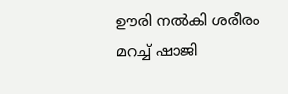ഊരി നല്‍കി ശരീരം മറച്ച് ഷാജി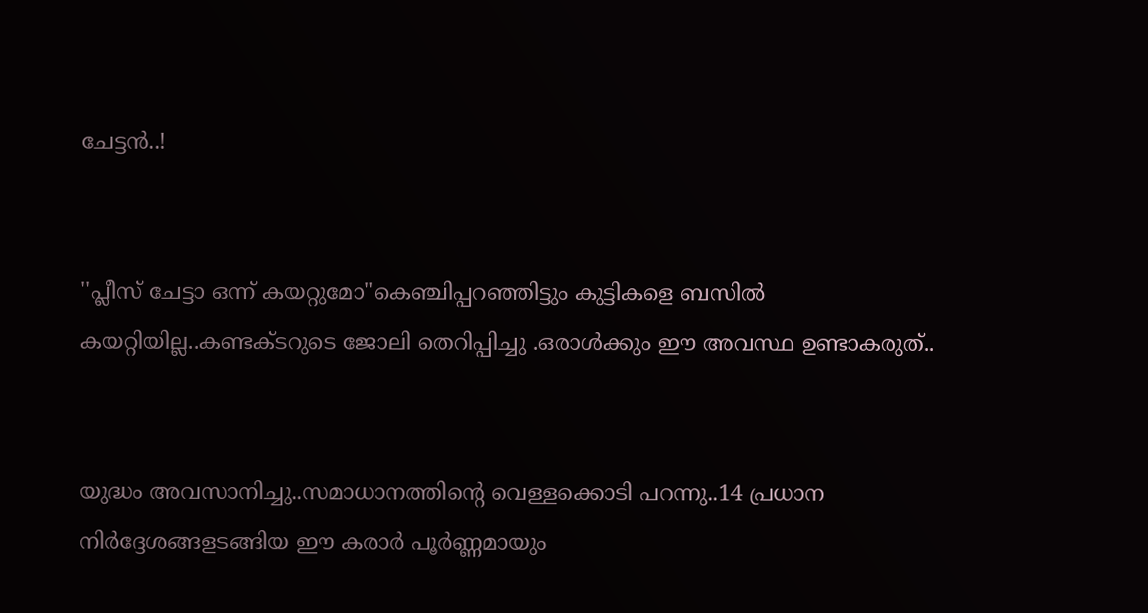ചേട്ടൻ..!


''പ്ലീസ് ചേട്ടാ ഒന്ന് കയറ്റുമോ"കെഞ്ചിപ്പറഞ്ഞിട്ടും കുട്ടികളെ ബസില്‍ കയറ്റിയില്ല..കണ്ടക്ടറുടെ ജോലി തെറിപ്പിച്ചു .ഒരാൾക്കും ഈ അവസ്ഥ ഉണ്ടാകരുത്..


യുദ്ധം അവസാനിച്ചു..സമാധാനത്തിന്റെ വെള്ളക്കൊടി പറന്നു..14 പ്രധാന നിര്‍ദ്ദേശങ്ങളടങ്ങിയ ഈ കരാര്‍ പൂര്‍ണ്ണമായും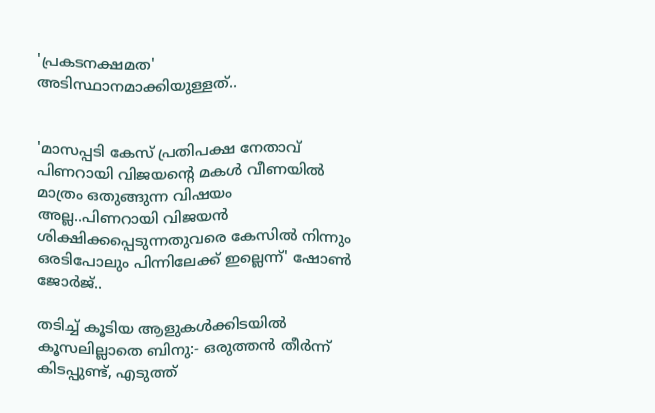'പ്രകടനക്ഷമത' അടിസ്ഥാനമാക്കിയുള്ളത്..


'മാസപ്പടി കേസ് പ്രതിപക്ഷ നേതാവ് പിണറായി വിജയന്റെ മകൾ വീണയിൽ മാത്രം ഒതുങ്ങുന്ന വിഷയം അല്ല..പിണറായി വിജയൻ ശിക്ഷിക്കപ്പെടുന്നതുവരെ കേസിൽ നിന്നും ഒരടിപോലും പിന്നിലേക്ക് ഇല്ലെന്ന്' ഷോൺ ജോർജ്..

തടിച്ച് കൂടിയ ആളുകൾക്കിടയിൽ കൂസലില്ലാതെ ബിനു:- ഒരുത്തൻ തീർന്ന് കിടപ്പുണ്ട്, എടുത്ത്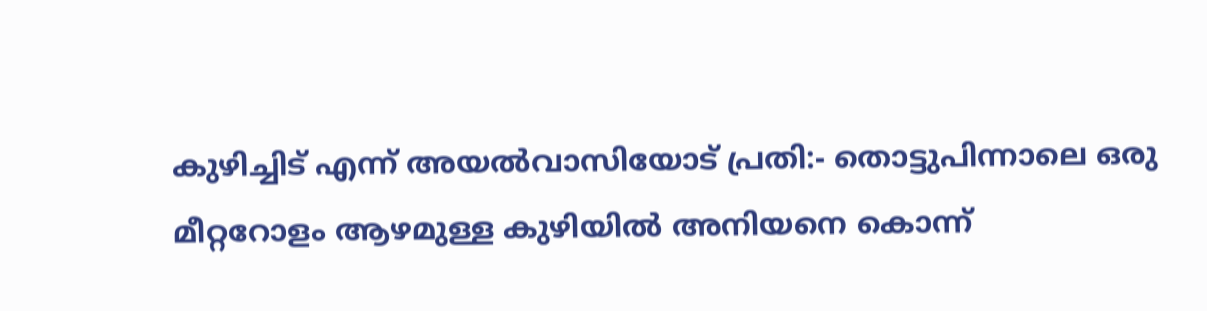കുഴിച്ചിട് എന്ന് അയൽവാസിയോട് പ്രതി:- തൊട്ടുപിന്നാലെ ഒരു മീറ്ററോളം ആഴമുള്ള കുഴിയിൽ അനിയനെ കൊന്ന്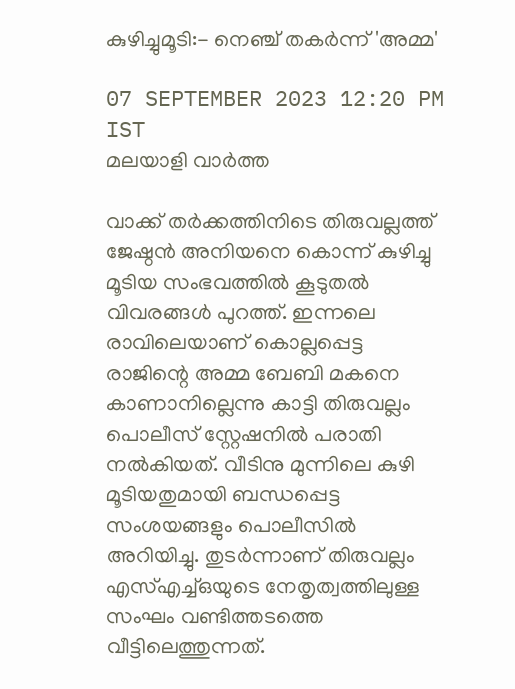കുഴിച്ചുമൂടി:- നെഞ്ച് തകർന്ന് 'അമ്മ'

07 SEPTEMBER 2023 12:20 PM IST
മലയാളി വാര്‍ത്ത

വാക്ക് തർക്കത്തിനിടെ തിരുവല്ലത്ത് ജേഷ്ഠൻ അനിയനെ കൊന്ന് കുഴിച്ചു മൂടിയ സംഭവത്തിൽ കൂടുതൽ വിവരങ്ങൾ പുറത്ത്. ഇന്നലെ രാവിലെയാണ് കൊല്ലപ്പെട്ട രാജിന്റെ അമ്മ ബേബി മകനെ കാണാനില്ലെന്നു കാട്ടി തിരുവല്ലം പൊലീസ് സ്റ്റേഷനിൽ പരാതി നൽകിയത്. വീടിനു മുന്നിലെ കുഴി മൂടിയതുമായി ബന്ധപ്പെട്ട സംശയങ്ങളും പൊലീസിൽ അറിയിച്ചു. തുടർന്നാണ് തിരുവല്ലം എസ്എച്ച്ഒയുടെ നേതൃത്വത്തിലുള്ള സംഘം വണ്ടിത്തടത്തെ വീട്ടിലെത്തുന്നത്.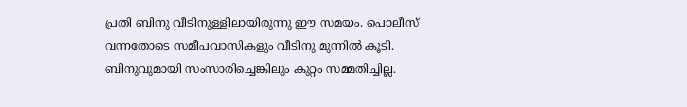പ്രതി ബിനു വീടിനുള്ളിലായിരുന്നു ഈ സമയം. പൊലീസ് വന്നതോടെ സമീപവാസികളും വീടിനു മുന്നിൽ കൂടി. ബിനുവുമായി സംസാരിച്ചെങ്കിലും കുറ്റം സമ്മതിച്ചില്ല.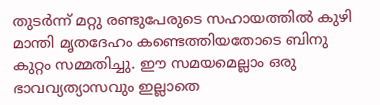തുടർന്ന് മറ്റു രണ്ടുപേരുടെ സഹായത്തിൽ കുഴി മാന്തി മൃതദേഹം കണ്ടെത്തിയതോടെ ബിനു കുറ്റം സമ്മതിച്ചു. ഈ സമയമെല്ലാം ഒരു ഭാവവ്യത്യാസവും ഇല്ലാതെ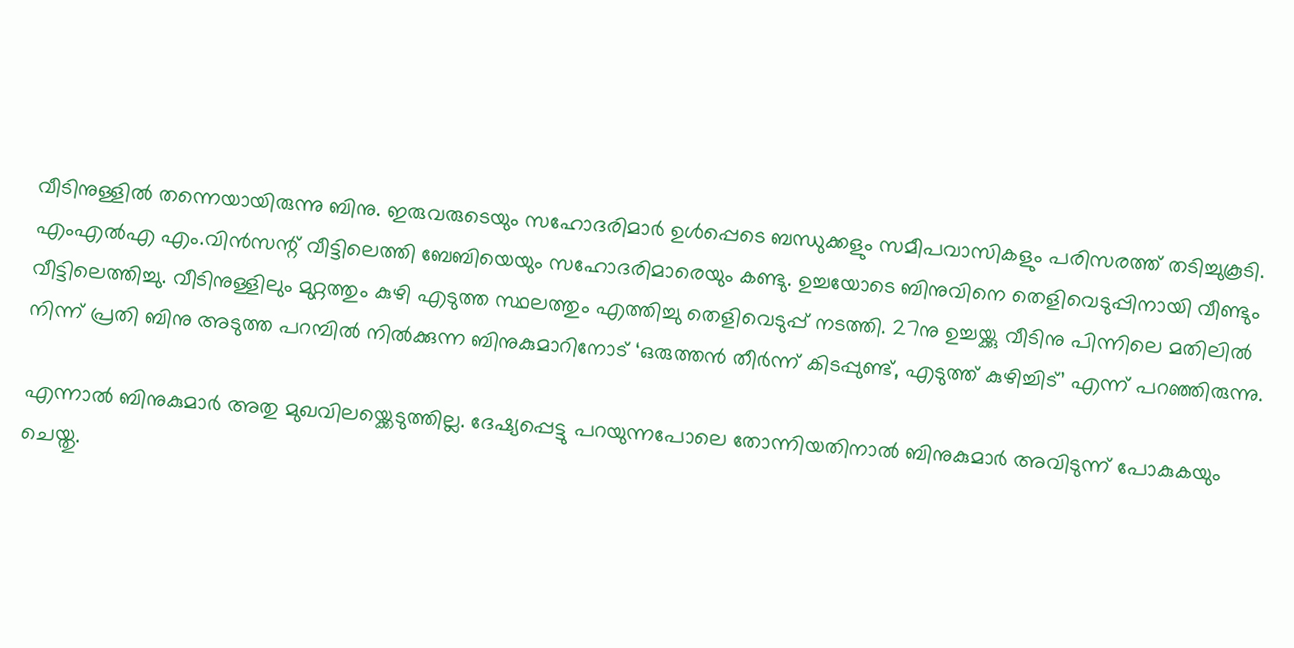വീടിനുള്ളിൽ തന്നെയായിരുന്നു ബിനു. ഇരുവരുടെയും സഹോദരിമാർ ഉൾപ്പെടെ ബന്ധുക്കളും സമീപവാസികളും പരിസരത്ത് തടിച്ചുകൂടി. എംഎൽഎ എം.വിൻസന്റ് വീട്ടിലെത്തി ബേബിയെയും സഹോദരിമാരെയും കണ്ടു. ഉച്ചയോടെ ബിനുവിനെ തെളിവെടുപ്പിനായി വീണ്ടും വീട്ടിലെത്തിച്ചു. വീടിനുള്ളിലും മുറ്റത്തും കുഴി എടുത്ത സ്ഥലത്തും എത്തിച്ചു തെളിവെടുപ്പ് നടത്തി. 27നു ഉച്ചയ്ക്കു വീടിനു പിന്നിലെ മതിലിൽ നിന്ന് പ്രതി ബിനു അടുത്ത പറമ്പിൽ നിൽക്കുന്ന ബിനുകുമാറിനോട് ‘ഒരുത്തൻ തീർന്ന് കിടപ്പുണ്ട്, എടുത്ത് കുഴിച്ചിട്’ എന്ന് പറഞ്ഞിരുന്നു.

എന്നാൽ ബിനുകുമാർ അതു മുഖവിലയ്ക്കെടുത്തില്ല. ദേഷ്യപ്പെട്ടു പറയുന്നപോലെ തോന്നിയതിനാൽ ബിനുകുമാർ അവിടുന്ന് പോകുകയും ചെയ്തു.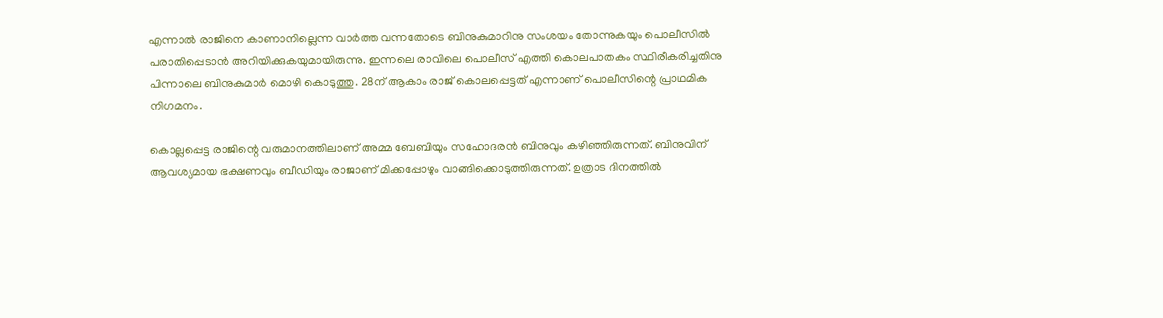എന്നാൽ രാജിനെ കാണാനില്ലെന്ന വാർത്ത വന്നതോടെ ബിനുകുമാറിനു സംശയം തോന്നുകയും പൊലീസിൽ പരാതിപ്പെടാൻ അറിയിക്കുകയുമായിരുന്നു. ഇന്നലെ രാവിലെ പൊലീസ് എത്തി കൊലപാതകം സ്ഥിരീകരിച്ചതിനു പിന്നാലെ ബിനുകുമാർ മൊഴി കൊടുത്തു. 28ന് ആകാം രാജ് കൊലപ്പെട്ടത് എന്നാണ് പൊലീസിന്റെ പ്രാഥമിക നിഗമനം.

കൊല്ലപ്പെട്ട രാജിന്റെ വരുമാനത്തിലാണ് അമ്മ ബേബിയും സഹോദരൻ ബിനുവും കഴിഞ്ഞിരുന്നത്. ബിനുവിന് ആവശ്യമായ ഭക്ഷണവും ബീഡിയും രാജാണ് മിക്കപ്പോഴും വാങ്ങിക്കൊടുത്തിരുന്നത്. ഉത്രാട ദിനത്തിൽ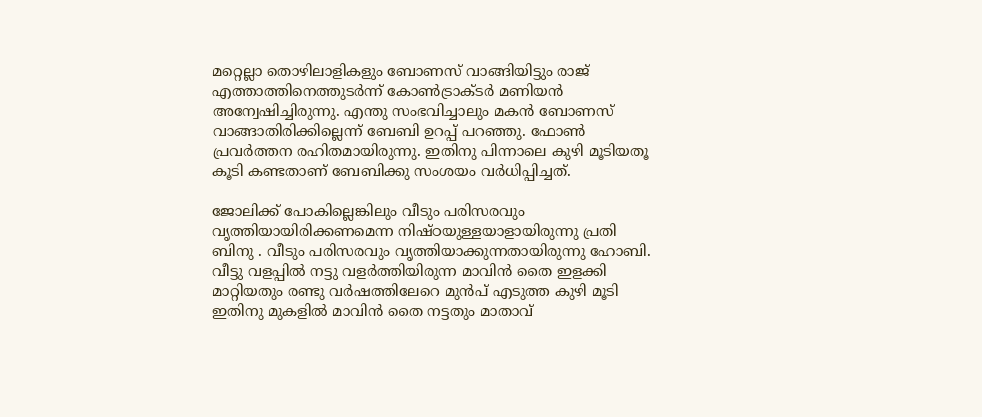മറ്റെല്ലാ തൊഴിലാളികളും ബോണസ് വാങ്ങിയിട്ടും രാജ് എത്താത്തിനെത്തുടർന്ന് കോൺട്രാക്ടർ മണിയൻ അന്വേഷിച്ചിരുന്നു. എന്തു സംഭവിച്ചാലും മകൻ ബോണസ് വാങ്ങാതിരിക്കില്ലെന്ന് ബേബി ഉറപ്പ് പറഞ്ഞു. ഫോൺ പ്രവർത്തന രഹിതമായിരുന്നു. ഇതിനു പിന്നാലെ കുഴി മൂടിയതൂ കൂടി കണ്ടതാണ് ബേബിക്കു സംശയം വർധിപ്പിച്ചത്.

ജോലിക്ക് പോകില്ലെങ്കിലും വീടും പരിസരവും വൃത്തിയായിരിക്കണമെന്ന നിഷ്ഠയുള്ളയാളായിരുന്നു പ്രതി ബിനു . വീടും പരിസരവും വൃത്തിയാക്കുന്നതായിരുന്നു ഹോബി. വീട്ടു വളപ്പിൽ നട്ടു വളർത്തിയിരുന്ന മാവിൻ തൈ ഇളക്കി മാറ്റിയതും രണ്ടു വർഷത്തിലേറെ മുൻപ് എടുത്ത കുഴി മൂടി ഇതിനു മുകളിൽ മാവിൻ തൈ നട്ടതും മാതാവ്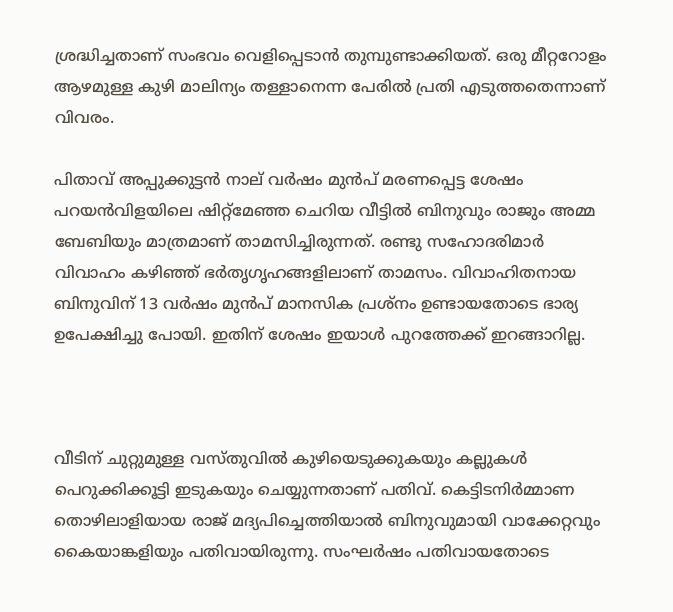ശ്രദ്ധിച്ചതാണ് സംഭവം വെളിപ്പെടാൻ തുമ്പുണ്ടാക്കിയത്. ഒരു മീറ്ററോളം ആഴമുള്ള കുഴി മാലിന്യം തള്ളാനെന്ന പേരിൽ പ്രതി എടുത്തതെന്നാണ് വിവരം.

പിതാവ് അപ്പുക്കുട്ടൻ നാല് വർഷം മുൻപ് മരണപ്പെട്ട ശേഷം പറയൻവിളയിലെ ഷിറ്റ്മേഞ്ഞ ചെറിയ വീട്ടിൽ ബിനുവും രാജും അമ്മ ബേബിയും മാത്രമാണ് താമസിച്ചിരുന്നത്. രണ്ടു സഹോദരിമാർ വിവാഹം കഴിഞ്ഞ് ഭർതൃഗൃഹങ്ങളിലാണ് താമസം. വിവാഹിതനായ ബിനുവിന് 13 വർഷം മുൻപ് മാനസിക പ്രശ്നം ഉണ്ടായതോടെ ഭാര്യ ഉപേക്ഷിച്ചു പോയി. ഇതിന് ശേഷം ഇയാൾ പുറത്തേക്ക് ഇറങ്ങാറില്ല.



വീടിന് ചുറ്റുമുള്ള വസ്തുവിൽ കുഴിയെടുക്കുകയും കല്ലുകൾ പെറുക്കിക്കൂട്ടി ഇടുകയും ചെയ്യുന്നതാണ് പതിവ്. കെട്ടിടനിർമ്മാണ തൊഴിലാളിയായ രാജ് മദ്യപിച്ചെത്തിയാൽ ബിനുവുമായി വാക്കേറ്റവും കൈയാങ്കളിയും പതിവായിരുന്നു. സംഘർഷം പതിവായതോടെ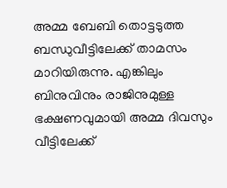അമ്മ ബേബി തൊട്ടടുത്ത ബന്ധുവീട്ടിലേക്ക് താമസം മാറിയിരുന്നു. എങ്കിലും ബിനുവിനും രാജിനുമുള്ള ഭക്ഷണവുമായി അമ്മ ദിവസും വീട്ടിലേക്ക്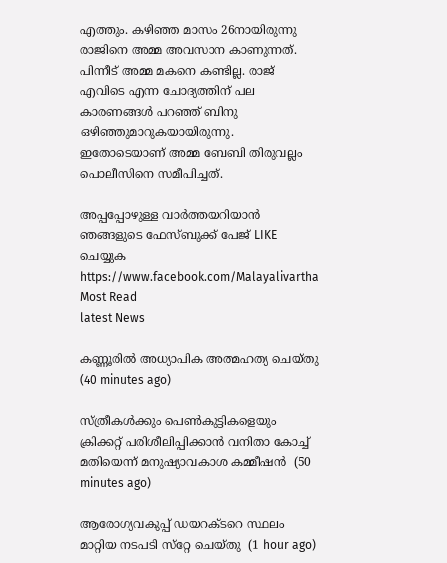എത്തും. കഴി‍ഞ്ഞ മാസം 26നായിരുന്നു രാജിനെ അമ്മ അവസാന കാണുന്നത്. പിന്നീട് അമ്മ മകനെ കണ്ടില്ല. രാജ് എവിടെ എന്ന ചോദ്യത്തിന് പല കാരണങ്ങള്‍ പറഞ്ഞ് ബിനു ഒഴിഞ്ഞുമാറുകയായിരുന്നു. ഇതോടെയാണ് അമ്മ ബേബി തിരുവല്ലം പൊലീസിനെ സമീപിച്ചത്.

അപ്പപ്പോഴുള്ള വാര്‍ത്തയറിയാന്‍ ഞങ്ങളുടെ ഫേസ്‌ബുക്ക്‌ പേജ് LIKE ചെയ്യുക
https://www.facebook.com/Malayalivartha
Most Read
latest News

കണ്ണൂരില്‍ അധ്യാപിക അത്മഹത്യ ചെയ്തു  (40 minutes ago)

സ്ത്രീകള്‍ക്കും പെണ്‍കുട്ടികളെയും ക്രിക്കറ്റ് പരിശീലിപ്പിക്കാന്‍ വനിതാ കോച്ച് മതിയെന്ന് മനുഷ്യാവകാശ കമ്മീഷന്‍  (50 minutes ago)

ആരോഗ്യവകുപ്പ് ഡയറക്ടറെ സ്ഥലം മാറ്റിയ നടപടി സ്‌റ്റേ ചെയ്തു  (1 hour ago)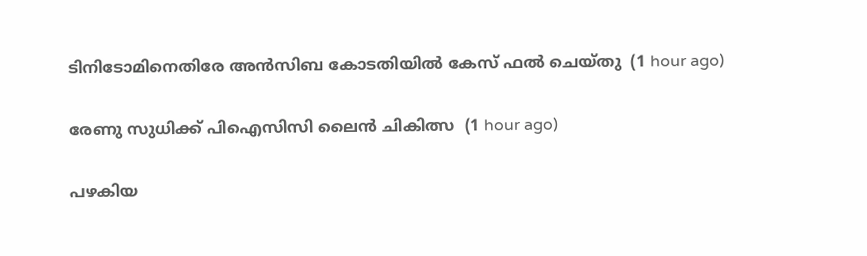ടിനിടോമിനെതിരേ അന്‍സിബ കോടതിയില്‍ കേസ് ഫല്‍ ചെയ്തു  (1 hour ago)

രേണു സുധിക്ക് പിഐസിസി ലൈന്‍ ചികിത്സ  (1 hour ago)

പഴകിയ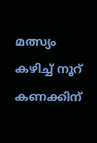മത്സ്യം കഴിച്ച് നൂറ് കണക്കിന്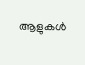ആളുകള്‍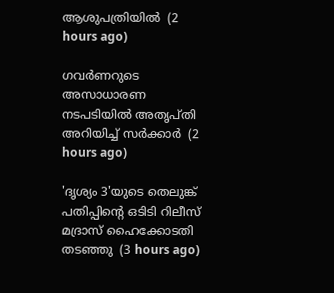ആശുപത്രിയില്‍  (2 hours ago)

ഗവര്‍ണറുടെ അസാധാരണ നടപടിയില്‍ അതൃപ്തി അറിയിച്ച് സര്‍ക്കാര്‍  (2 hours ago)

'ദൃശ്യം 3'യുടെ തെലുങ്ക് പതിപ്പിന്റെ ഒടിടി റിലീസ് മദ്രാസ് ഹൈക്കോടതി തടഞ്ഞു  (3 hours ago)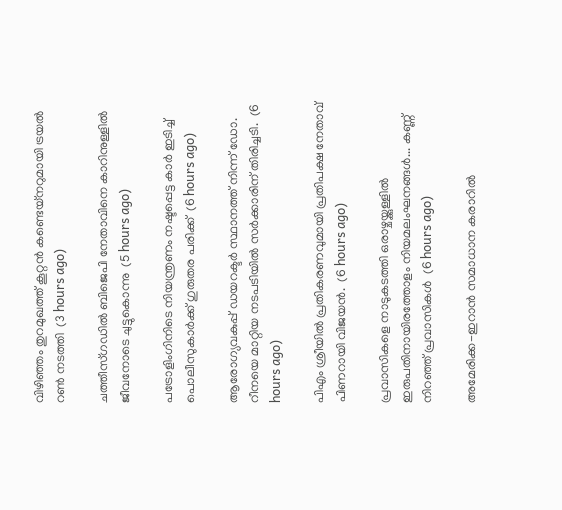വിഴിഞ്ഞം തുറമുഖത്ത് കൂറ്റന്‍ കണ്ടെയ്‌നറുമായി ട്രയല്‍ റണ്‍ നടത്തി  (3 hours ago)

ചത്തീസ്ഗഡില്‍ ബിജെപി നേതാവിനെ കാറിനുള്ളില്‍ ജീവനോടെ ചുട്ടുകൊന്നു  (5 hours ago)

പട്രോളിംഗിനിടെ നിയന്ത്രണം നഷ്ടപ്പെട്ട കാര്‍ ഇടിച്ച് പൊലീസുകാര്‍ക്ക് ഗുരുതര പരിക്ക്  (6 hours ago)

ആരോഗ്യവകുപ്പ് ഡയറക്ടർ സ്ഥാനത്ത് നിന്ന് ഡോ. റീനയെ മാറ്റിയ നടപടിയിൽ സർക്കാരിന് തിരിച്ചടി.  (6 hours ago)

പിഎം ശ്രീയിൽ പ്രതികരണവുമായി പ്രതിപക്ഷ നേതാവ് പിണറായി വിജയൻ.  (6 hours ago)

പ്രവാസികളെ നാടുകടത്തി ഒരാഴ്ചയ്ക്കുള്ളിൽ ഇരുപതിനായിരത്തോളം നിയമലംഘനങ്ങൾ... കണ്ണ് നിറഞ്ഞ് പ്രവാസികൾ  (6 hours ago)

അമേരിക്ക-ഇറാന്‍ സമാധാന കരാറില്‍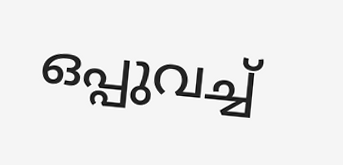ഒപ്പുവച്ച്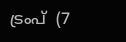ട്രംപ്  (7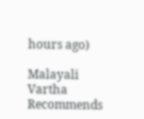hours ago)

Malayali Vartha Recommends